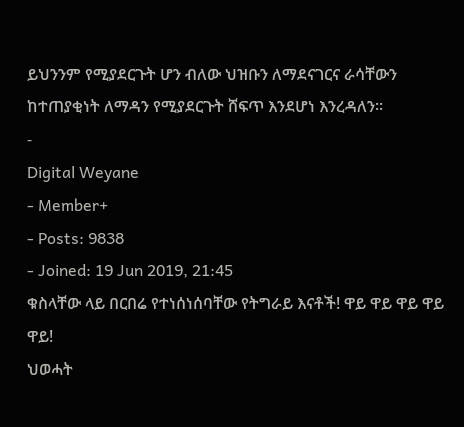ይህንንም የሚያደርጉት ሆን ብለው ህዝቡን ለማደናገርና ራሳቸውን ከተጠያቂነት ለማዳን የሚያደርጉት ሸፍጥ እንደሆነ እንረዳለን።
-
Digital Weyane
- Member+
- Posts: 9838
- Joined: 19 Jun 2019, 21:45
ቁስላቸው ላይ በርበሬ የተነሰነሰባቸው የትግራይ እናቶች! ዋይ ዋይ ዋይ ዋይ ዋይ!
ህወሓት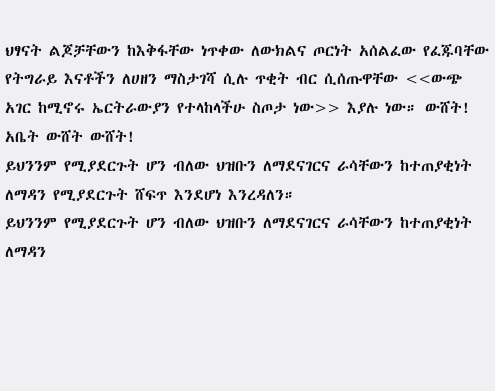ህፃናት ልጆቻቸውን ከእቅፋቸው ነጥቀው ለውክልና ጦርነት አሰልፈው የፈጁባቸው የትግራይ እናቶችን ለሀዘን ማስታገሻ ሲሉ ጥቂት ብር ሲሰጡዋቸው <<ውጭ አገር ከሚኖሩ ኤርትራውያን የተላከላችሁ ስጦታ ነው>> እያሉ ነው። ውሸት! አቤት ውሸት ውሸት!
ይህንንም የሚያደርጉት ሆን ብለው ህዝቡን ለማደናገርና ራሳቸውን ከተጠያቂነት ለማዳን የሚያደርጉት ሸፍጥ እንደሆነ እንረዳለን።
ይህንንም የሚያደርጉት ሆን ብለው ህዝቡን ለማደናገርና ራሳቸውን ከተጠያቂነት ለማዳን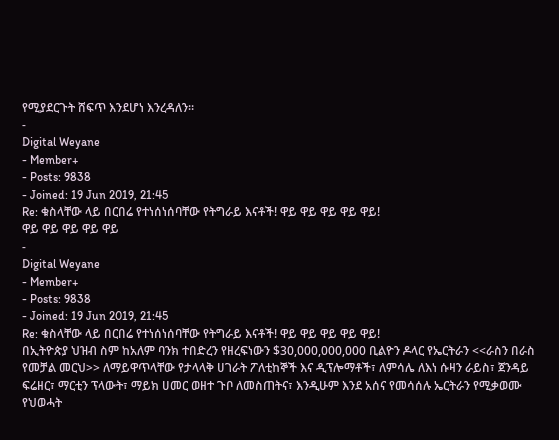የሚያደርጉት ሸፍጥ እንደሆነ እንረዳለን።
-
Digital Weyane
- Member+
- Posts: 9838
- Joined: 19 Jun 2019, 21:45
Re: ቁስላቸው ላይ በርበሬ የተነሰነሰባቸው የትግራይ እናቶች! ዋይ ዋይ ዋይ ዋይ ዋይ!
ዋይ ዋይ ዋይ ዋይ ዋይ
-
Digital Weyane
- Member+
- Posts: 9838
- Joined: 19 Jun 2019, 21:45
Re: ቁስላቸው ላይ በርበሬ የተነሰነሰባቸው የትግራይ እናቶች! ዋይ ዋይ ዋይ ዋይ ዋይ!
በኢትዮጵያ ህዝብ ስም ከአለም ባንክ ተበድረን የዘረፍነውን $30,000,000,000 ቢልዮን ዶላር የኤርትራን <<ራስን በራስ የመቻል መርህ>> ለማይዋጥላቸው የታላላቅ ሀገራት ፖለቲከኞች እና ዲፕሎማቶች፣ ለምሳሌ ለእነ ሱዛን ራይስ፣ ጀንዳይ ፍሬዘር፣ ማርቲን ፕላውት፣ ማይክ ሀመር ወዘተ ጉቦ ለመስጠትና፣ እንዲሁም እንደ አሰና የመሳሰሉ ኤርትራን የሚቃወሙ የህወሓት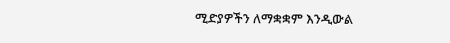ሚድያዎችን ለማቋቋም እንዲውል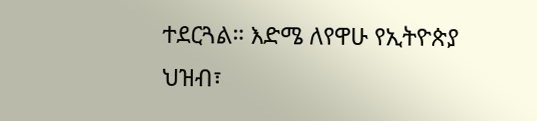ተደርጓል። እድሜ ለየዋሁ የኢትዮጵያ ህዝብ፣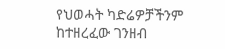የህወሓት ካድሬዎቻችንም ከተዘረፈው ገንዘብ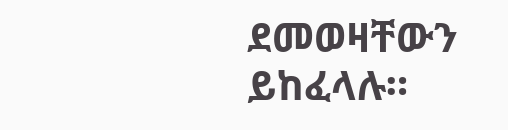ደመወዛቸውን ይከፈላሉ።